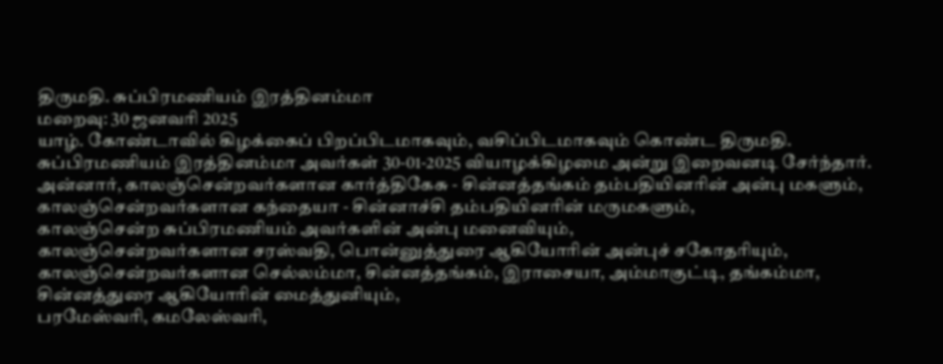திருமதி. சுப்பிரமணியம் இரத்தினம்மா
மறைவு: 30 ஜனவரி 2025
யாழ். கோண்டாவில் கிழக்கைப் பிறப்பிடமாகவும், வசிப்பிடமாகவும் கொண்ட திருமதி. சுப்பிரமணியம் இரத்தினம்மா அவர்கள் 30-01-2025 வியாழக்கிழமை அன்று இறைவனடி சேர்ந்தார்.
அன்னார், காலஞ்சென்றவர்களான கார்த்திகேசு - சின்னத்தங்கம் தம்பதியினரின் அன்பு மகளும்,
காலஞ்சென்றவர்களான கந்தையா - சின்னாச்சி தம்பதியினரின் மருமகளும்,
காலஞ்சென்ற சுப்பிரமணியம் அவர்களின் அன்பு மனைவியும்,
காலஞ்சென்றவர்களான சரஸ்வதி, பொன்னுத்துரை ஆகியோரின் அன்புச் சகோதரியும்,
காலஞ்சென்றவர்களான செல்லம்மா, சின்னத்தங்கம், இராசையா, அம்மாகுட்டி, தங்கம்மா, சின்னத்துரை ஆகியோரின் மைத்துனியும்,
பரமேஸ்வரி, கமலேஸ்வரி,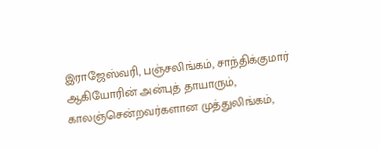இராஜேஸ்வரி, பஞ்சலிங்கம், சாந்திக்குமார் ஆகியோரின் அன்புத் தாயாரும்,
காலஞ்சென்றவர்களான முத்துலிங்கம்,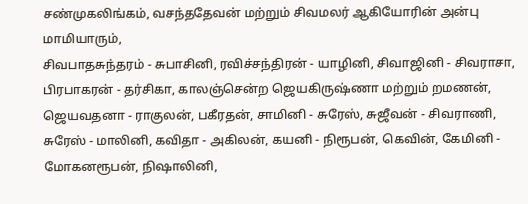சண்முகலிங்கம், வசந்ததேவன் மற்றும் சிவமலர் ஆகியோரின் அன்பு மாமியாரும்,
சிவபாதசுந்தரம் - சுபாசினி, ரவிச்சந்திரன் - யாழினி, சிவாஜினி - சிவராசா, பிரபாகரன் - தர்சிகா, காலஞ்சென்ற ஜெயகிருஷ்ணா மற்றும் றமணன், ஜெயவதனா - ராகுலன், பகீரதன், சாமினி - சுரேஸ், சுஜீவன் - சிவராணி, சுரேஸ் - மாலினி, கவிதா - அகிலன், கயனி - நிரூபன், கெவின், கேமினி - மோகனரூபன், நிஷாலினி,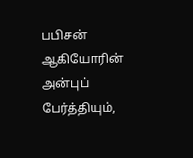பபிசன் ஆகியோரின் அன்புப் பேர்த்தியும்,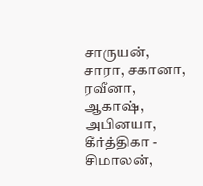சாருயன், சாரா, சகானா, ரவீனா, ஆகாஷ், அபினயா, கீர்த்திகா - சிமாலன்,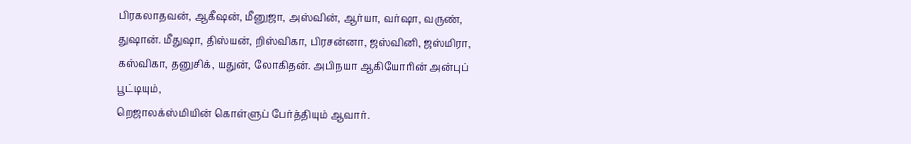பிரகலாதவன், ஆகீஷன், மீனுஜா, அஸ்வின், ஆர்யா, வர்ஷா, வருண், துஷான். மீதுஷா, திஸ்யன், றிஸ்விகா, பிரசன்னா, ஜஸ்வினி, ஜஸ்மிரா, கஸ்விகா, தனுசிக், யதுன், லோகிதன். அபிநயா ஆகியோரின் அன்புப் பூட்டியும்,
றெஜாலக்ஸ்மியின் கொள்ளுப் பேர்த்தியும் ஆவார்.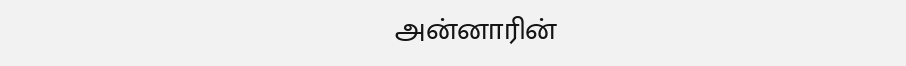அன்னாரின்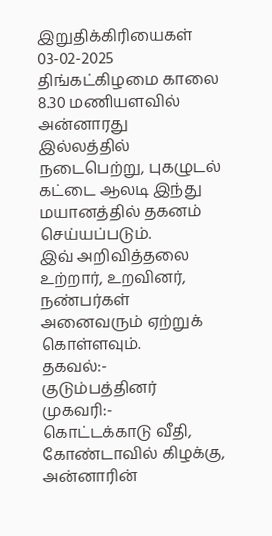இறுதிக்கிரியைகள் 03-02-2025 திங்கட்கிழமை காலை 8.30 மணியளவில் அன்னாரது இல்லத்தில் நடைபெற்று, புகழுடல் கட்டை ஆலடி இந்து மயானத்தில் தகனம் செய்யப்படும்.
இவ் அறிவித்தலை உற்றார், உறவினர், நண்பர்கள் அனைவரும் ஏற்றுக் கொள்ளவும்.
தகவல்:- குடும்பத்தினர்
முகவரி:-
கொட்டக்காடு வீதி,
கோண்டாவில் கிழக்கு,
அன்னாரின்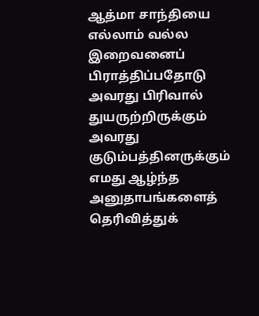ஆத்மா சாந்தியை எல்லாம் வல்ல இறைவனைப் பிராத்திப்பதோடு அவரது பிரிவால் துயருற்றிருக்கும் அவரது குடும்பத்தினருக்கும் எமது ஆழ்ந்த அனுதாபங்களைத் தெரிவித்துக்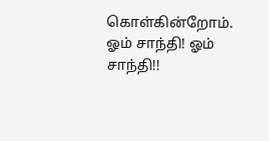கொள்கின்றோம்.
ஓம் சாந்தி! ஓம் சாந்தி!!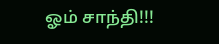ஓம் சாந்தி!!!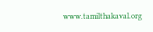www.tamilthakaval.org